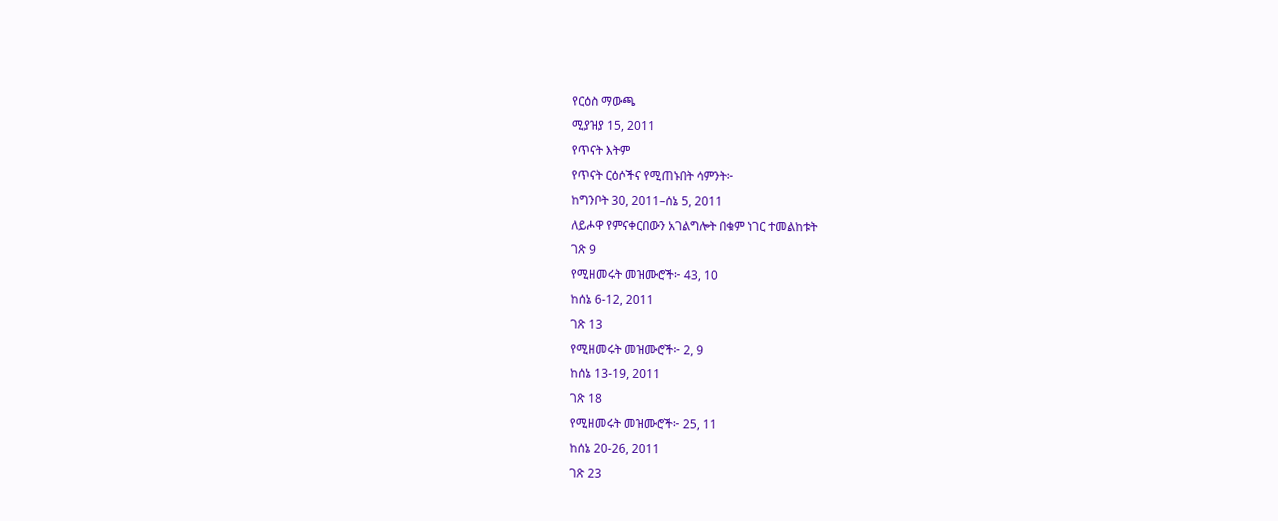የርዕስ ማውጫ
ሚያዝያ 15, 2011
የጥናት እትም
የጥናት ርዕሶችና የሚጠኑበት ሳምንት፦
ከግንቦት 30, 2011–ሰኔ 5, 2011
ለይሖዋ የምናቀርበውን አገልግሎት በቁም ነገር ተመልከቱት
ገጽ 9
የሚዘመሩት መዝሙሮች፦ 43, 10
ከሰኔ 6-12, 2011
ገጽ 13
የሚዘመሩት መዝሙሮች፦ 2, 9
ከሰኔ 13-19, 2011
ገጽ 18
የሚዘመሩት መዝሙሮች፦ 25, 11
ከሰኔ 20-26, 2011
ገጽ 23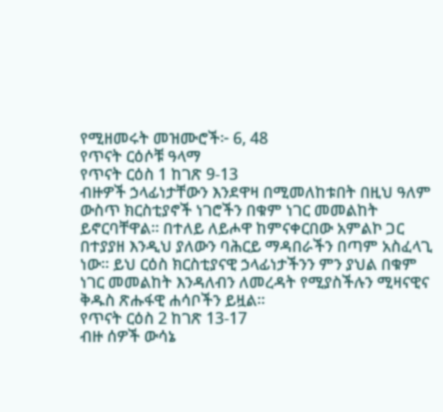የሚዘመሩት መዝሙሮች፦ 6, 48
የጥናት ርዕሶቹ ዓላማ
የጥናት ርዕስ 1 ከገጽ 9-13
ብዙዎች ኃላፊነታቸውን እንደዋዛ በሚመለከቱበት በዚህ ዓለም ውስጥ ክርስቲያኖች ነገሮችን በቁም ነገር መመልከት ይኖርባቸዋል። በተለይ ለይሖዋ ከምናቀርበው አምልኮ ጋር በተያያዘ እንዲህ ያለውን ባሕርይ ማዳበራችን በጣም አስፈላጊ ነው። ይህ ርዕስ ክርስቲያናዊ ኃላፊነታችንን ምን ያህል በቁም ነገር መመልከት እንዳለብን ለመረዳት የሚያስችሉን ሚዛናዊና ቅዱስ ጽሑፋዊ ሐሳቦችን ይዟል።
የጥናት ርዕስ 2 ከገጽ 13-17
ብዙ ሰዎች ውሳኔ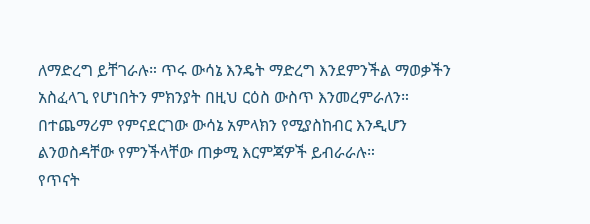ለማድረግ ይቸገራሉ። ጥሩ ውሳኔ እንዴት ማድረግ እንደምንችል ማወቃችን አስፈላጊ የሆነበትን ምክንያት በዚህ ርዕስ ውስጥ እንመረምራለን። በተጨማሪም የምናደርገው ውሳኔ አምላክን የሚያስከብር እንዲሆን ልንወስዳቸው የምንችላቸው ጠቃሚ እርምጃዎች ይብራራሉ።
የጥናት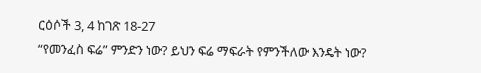ርዕሶች 3, 4 ከገጽ 18-27
“የመንፈስ ፍሬ” ምንድን ነው? ይህን ፍሬ ማፍራት የምንችለው እንዴት ነው?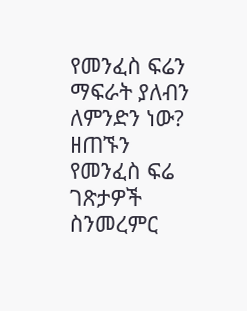የመንፈስ ፍሬን ማፍራት ያለብን ለምንድን ነው? ዘጠኙን የመንፈስ ፍሬ ገጽታዎች ስንመረምር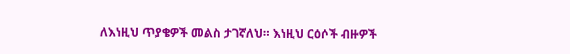ለእነዚህ ጥያቄዎች መልስ ታገኛለህ። እነዚህ ርዕሶች ብዙዎች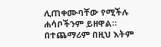ሊጠቀሙባቸው የሚችሉ ሐሳቦችንም ይዘዋል።
በተጨማሪም በዚህ እትም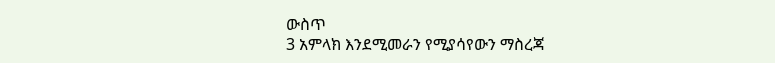ውስጥ
3 አምላክ እንደሚመራን የሚያሳየውን ማስረጃ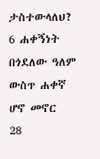ታስተውላለህ?
6 ሐቀኝነት በጎደለው ዓለም ውስጥ ሐቀኛ ሆኖ መኖር
28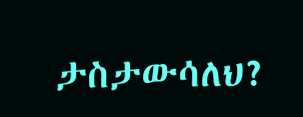ታስታውሳለህ?